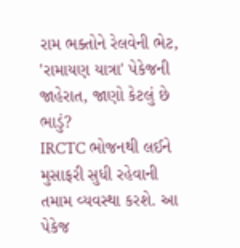રામ ભક્તોને રેલવેની ભેટ, 'રામાયણ યાત્રા' પેકેજની જાહેરાત, જાણો કેટલું છે ભાડું?
IRCTC ભોજનથી લઈને મુસાફરી સુધી રહેવાની તમામ વ્યવસ્થા કરશે. આ પેકેજ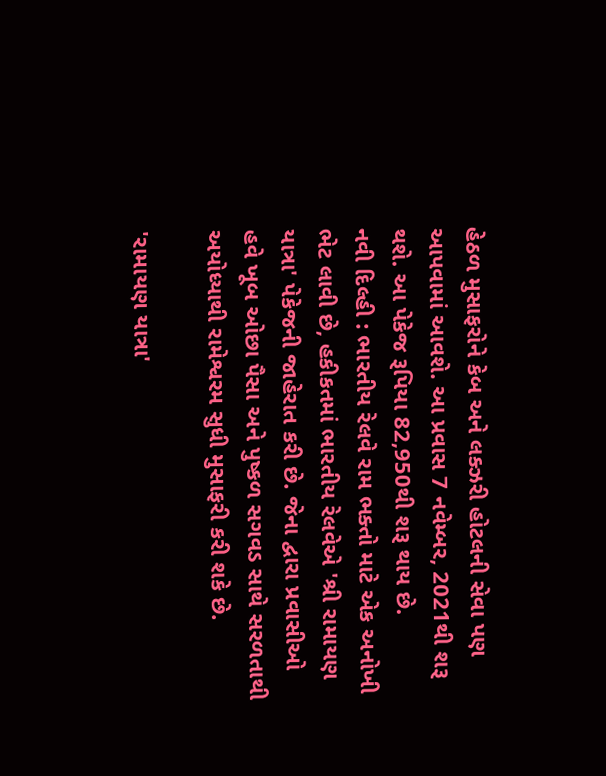હેઠળ મુસાફરોને કેબ અને લક્ઝરી હોટલની સેવા પણ આપવામાં આવશે. આ પ્રવાસ 7 નવેમ્બર, 2021થી શરૂ થશે. આ પેકેજ રૂપિયા 82,950થી શરૂ થાય છે.
નવી દિલ્હી : ભારતીય રેલવે રામ ભક્તો માટે એક અનોખી ભેટ લાવી છે, હકીકતમાં ભારતીય રેલવેએ 'શ્રી રામાયણ યાત્રા' પેકેજની જાહેરાત કરી છે. જેના દ્વારા પ્રવાસીઓ હવે ખૂબ ઓછા પૈસા અને પુષ્કળ સગવડ સાથે સરળતાથી અયોધ્યાથી રામેશ્વરમ સુધી મુસાફરી કરી શકે છે.

'રામાયણ યાત્રા'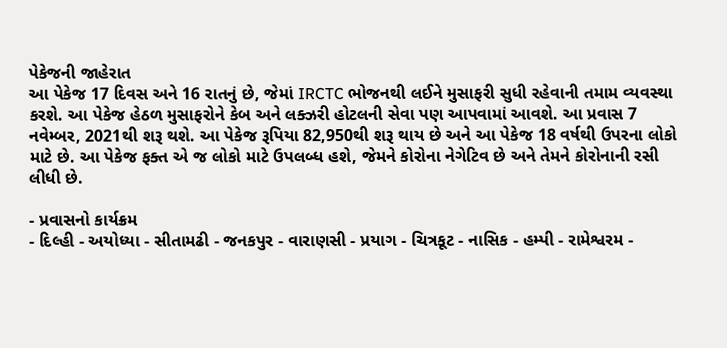પેકેજની જાહેરાત
આ પેકેજ 17 દિવસ અને 16 રાતનું છે, જેમાં IRCTC ભોજનથી લઈને મુસાફરી સુધી રહેવાની તમામ વ્યવસ્થા કરશે. આ પેકેજ હેઠળ મુસાફરોને કેબ અને લક્ઝરી હોટલની સેવા પણ આપવામાં આવશે. આ પ્રવાસ 7 નવેમ્બર, 2021થી શરૂ થશે. આ પેકેજ રૂપિયા 82,950થી શરૂ થાય છે અને આ પેકેજ 18 વર્ષથી ઉપરના લોકો માટે છે. આ પેકેજ ફક્ત એ જ લોકો માટે ઉપલબ્ધ હશે, જેમને કોરોના નેગેટિવ છે અને તેમને કોરોનાની રસી લીધી છે.

- પ્રવાસનો કાર્યક્રમ
- દિલ્હી - અયોધ્યા - સીતામઢી - જનકપુર - વારાણસી - પ્રયાગ - ચિત્રકૂટ - નાસિક - હમ્પી - રામેશ્વરમ -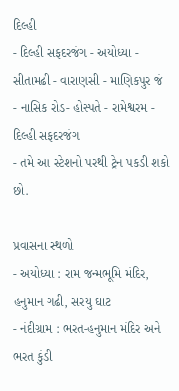દિલ્હી
- દિલ્હી સફદરજંગ - અયોધ્યા - સીતામઢી - વારાણસી - માણિકપુર જં - નાસિક રોડ- હોસ્પતે - રામેશ્વરમ - દિલ્હી સફદરજંગ
- તમે આ સ્ટેશનો પરથી ટ્રેન પકડી શકો છો.

પ્રવાસના સ્થળો
- અયોધ્યા : રામ જન્મભૂમિ મંદિર, હનુમાન ગઢી, સરયુ ઘાટ
- નંદીગ્રામ : ભરત-હનુમાન મંદિર અને ભરત કુંડી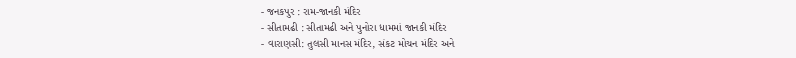- જનકપુર : રામ-જાનકી મંદિર
- સીતામઢી : સીતામઢી અને પુનોરા ધામમાં જાનકી મંદિર
- વારાણસી: તુલસી માનસ મંદિર, સંકટ મોચન મંદિર અને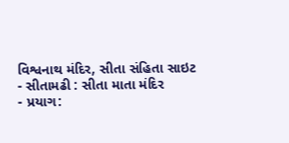વિશ્વનાથ મંદિર, સીતા સંહિતા સાઇટ
- સીતામઢી : સીતા માતા મંદિર
- પ્રયાગ: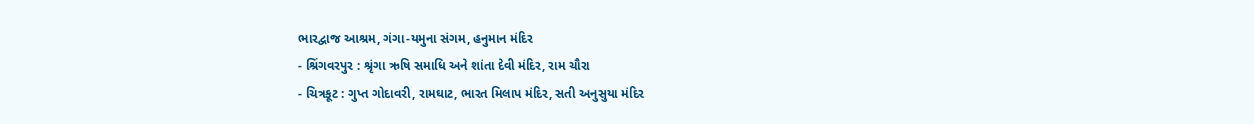ભારદ્વાજ આશ્રમ, ગંગા-યમુના સંગમ, હનુમાન મંદિર
- શ્રિંગવરપુર : શ્રૃંગા ઋષિ સમાધિ અને શાંતા દેવી મંદિર, રામ ચૌરા
- ચિત્રકૂટ : ગુપ્ત ગોદાવરી, રામઘાટ, ભારત મિલાપ મંદિર, સતી અનુસુયા મંદિર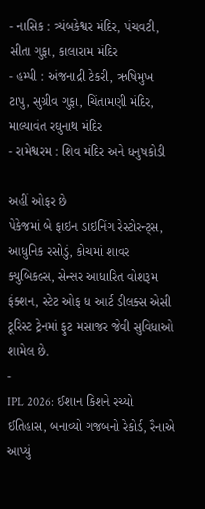- નાસિક : ત્ર્યંબકેશ્વર મંદિર, પંચવટી, સીતા ગુફા, કાલારામ મંદિર
- હમ્પી : અંજનાદ્રી ટેકરી, ઋષિમુખ ટાપુ, સુગ્રીવ ગુફા, ચિંતામણી મંદિર, માલ્યાવંત રઘુનાથ મંદિર
- રામેશ્વરમ : શિવ મંદિર અને ધનુષકોડી

અહીં ઓફર છે
પેકેજમાં બે ફાઇન ડાઇનિંગ રેસ્ટોરન્ટ્સ, આધુનિક રસોડું, કોચમાં શાવર ક્યુબિકલ્સ, સેન્સર આધારિત વોશરૂમ ફંક્શન, સ્ટેટ ઓફ ધ આર્ટ ડીલક્સ એસી ટૂરિસ્ટ ટ્રેનમાં ફુટ મસાજર જેવી સુવિધાઓ શામેલ છે.
-
IPL 2026: ઈશાન કિશને રચ્યો ઈતિહાસ, બનાવ્યો ગજબનો રેકોર્ડ, રૈનાએ આપ્યું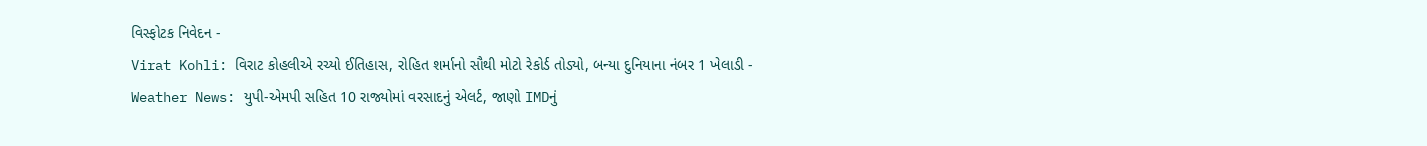વિસ્ફોટક નિવેદન -
Virat Kohli: વિરાટ કોહલીએ રચ્યો ઈતિહાસ, રોહિત શર્માનો સૌથી મોટો રેકોર્ડ તોડ્યો, બન્યા દુનિયાના નંબર 1 ખેલાડી -
Weather News: યુપી-એમપી સહિત 10 રાજ્યોમાં વરસાદનું એલર્ટ, જાણો IMDનું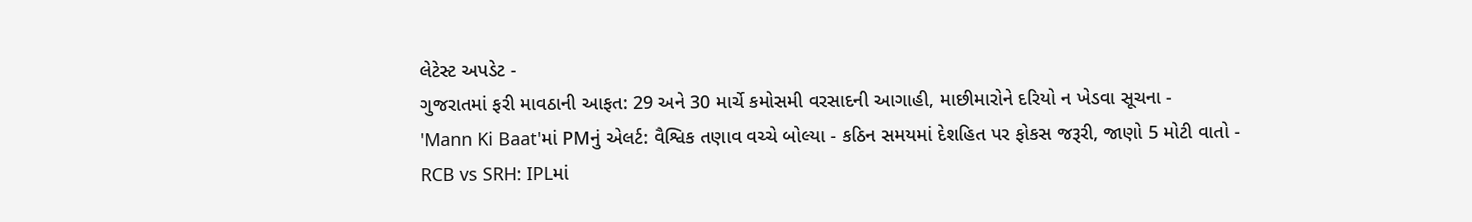લેટેસ્ટ અપડેટ -
ગુજરાતમાં ફરી માવઠાની આફત: 29 અને 30 માર્ચે કમોસમી વરસાદની આગાહી, માછીમારોને દરિયો ન ખેડવા સૂચના -
'Mann Ki Baat'માં PMનું એલર્ટ: વૈશ્વિક તણાવ વચ્ચે બોલ્યા - કઠિન સમયમાં દેશહિત પર ફોકસ જરૂરી, જાણો 5 મોટી વાતો -
RCB vs SRH: IPLમાં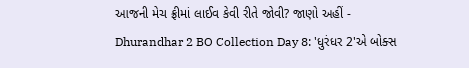આજની મેચ ફ્રીમાં લાઈવ કેવી રીતે જોવી? જાણો અહીં -
Dhurandhar 2 BO Collection Day 8: 'ધુરંધર 2'એ બોક્સ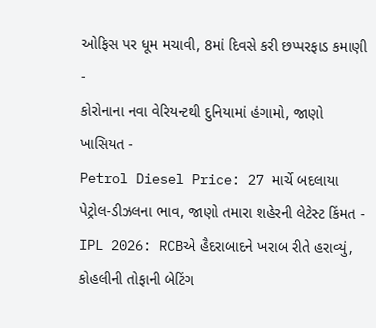ઓફિસ પર ધૂમ મચાવી, 8માં દિવસે કરી છપ્પરફાડ કમાણી -
કોરોનાના નવા વેરિયન્ટથી દુનિયામાં હંગામો, જાણો ખાસિયત -
Petrol Diesel Price: 27 માર્ચે બદલાયા પેટ્રોલ-ડીઝલના ભાવ, જાણો તમારા શહેરની લેટેસ્ટ કિંમત -
IPL 2026: RCBએ હૈદરાબાદને ખરાબ રીતે હરાવ્યું, કોહલીની તોફાની બેટિંગ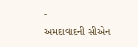-
અમદાવાદની સીએન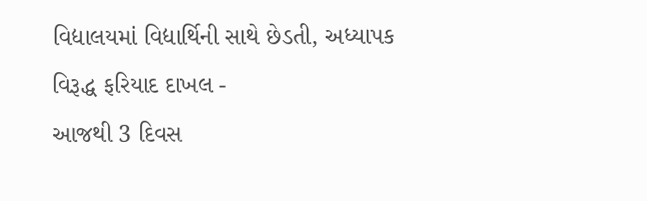વિદ્યાલયમાં વિદ્યાર્થિની સાથે છેડતી, અધ્યાપક વિરૂદ્ધ ફરિયાદ દાખલ -
આજથી 3 દિવસ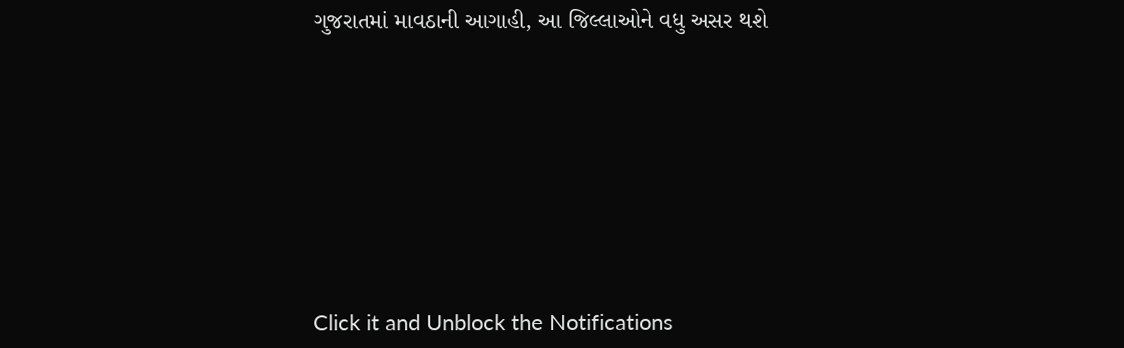ગુજરાતમાં માવઠાની આગાહી, આ જિલ્લાઓને વધુ અસર થશે








Click it and Unblock the Notifications